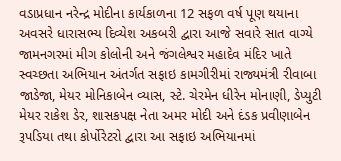વડાપ્રધાન નરેન્દ્ર મોદીના કાર્યકાળના 12 સફળ વર્ષ પૂણ થયાના અવસરે ધારાસભ્ય દિવ્યેશ અકબરી દ્વારા આજે સવારે સાત વાગ્યે જામનગરમાં મીગ કોલોની અને જંગલેશ્વર મહાદેવ મંદિર ખાતે સ્વચ્છતા અભિયાન અંતર્ગત સફાઇ કામગીરીમાં રાજ્યમંત્રી રીવાબા જાડેજા, મેયર મોનિકાબેન વ્યાસ, સ્ટે. ચેરમેન ધીરેન મોનાણી, ડેપ્યુટી મેયર રાકેશ ડેર, શાસકપક્ષ નેતા અમર મોદી અને દંડક પ્રવીણાબેન રૂપડિયા તથા કોર્પોરેટરો દ્વારા આ સફાઇ અભિયાનમાં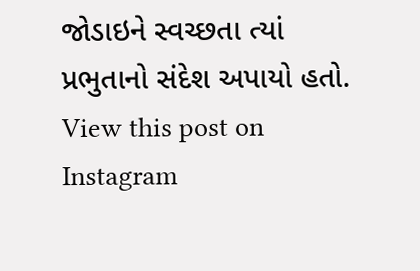જોડાઇને સ્વચ્છતા ત્યાં પ્રભુતાનો સંદેશ અપાયો હતો.
View this post on Instagram